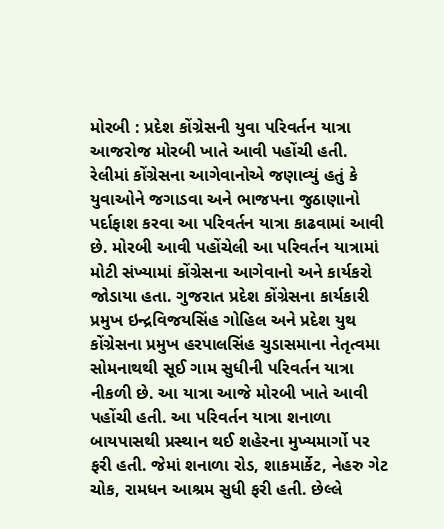મોરબી : પ્રદેશ કોંગ્રેસની યુવા પરિવર્તન યાત્રા આજરોજ મોરબી ખાતે આવી પહોંચી હતી. રેલીમાં કોંગ્રેસના આગેવાનોએ જણાવ્યું હતું કે યુવાઓને જગાડવા અને ભાજપના જુઠાણાનો પર્દાફાશ કરવા આ પરિવર્તન યાત્રા કાઢવામાં આવી છે. મોરબી આવી પહોંચેલી આ પરિવર્તન યાત્રામાં મોટી સંખ્યામાં કોંગ્રેસના આગેવાનો અને કાર્યકરો જોડાયા હતા. ગુજરાત પ્રદેશ કોંગ્રેસના કાર્યકારી પ્રમુખ ઇન્દ્રવિજયસિંહ ગોહિલ અને પ્રદેશ યુથ કોંગ્રેસના પ્રમુખ હરપાલસિંહ ચુડાસમાના નેતૃત્વમા સોમનાથથી સૂઈ ગામ સુધીની પરિવર્તન યાત્રા નીકળી છે. આ યાત્રા આજે મોરબી ખાતે આવી પહોંચી હતી. આ પરિવર્તન યાત્રા શનાળા બાયપાસથી પ્રસ્થાન થઈ શહેરના મુખ્યમાર્ગો પર ફરી હતી. જેમાં શનાળા રોડ, શાકમાર્કેટ, નેહરુ ગેટ ચોક, રામધન આશ્રમ સુધી ફરી હતી. છેલ્લે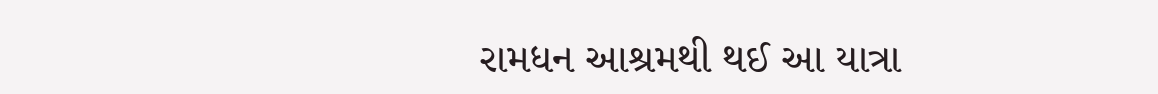રામધન આશ્રમથી થઈ આ યાત્રા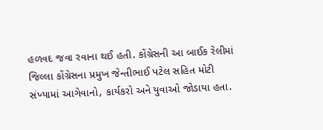હળવદ જવા રવાના થઈ હતી. કોંગ્રેસની આ બાઈક રેલીમાં જિલ્લા કોંગ્રેસના પ્રમુખ જેન્તીભાઈ પટેલ સહિત મોટી સંખ્યામાં આગેવાનો, કાર્યકરો અને યુવાઓ જોડાયા હતા.